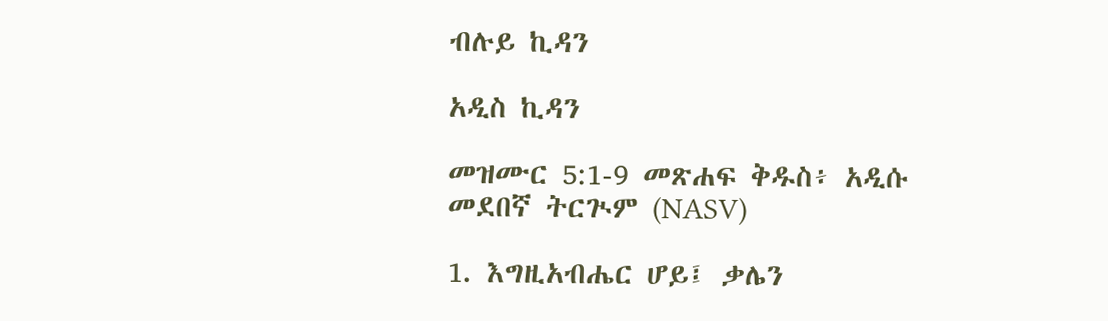ብሉይ ኪዳን

አዲስ ኪዳን

መዝሙር 5:1-9 መጽሐፍ ቅዱስ፥ አዲሱ መደበኛ ትርጒም (NASV)

1. እግዚአብሔር ሆይ፤ ቃሌን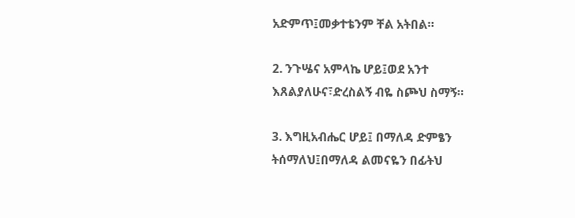አድምጥ፤መቃተቴንም ቸል አትበል።

2. ንጉሤና አምላኬ ሆይ፤ወደ አንተ እጸልያለሁና፣ድረስልኝ ብዬ ስጮህ ስማኝ።

3. እግዚአብሔር ሆይ፤ በማለዳ ድምፄን ትሰማለህ፤በማለዳ ልመናዬን በፊትህ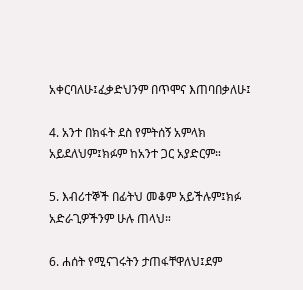አቀርባለሁ፤ፈቃድህንም በጥሞና እጠባበቃለሁ፤

4. አንተ በክፋት ደስ የምትሰኝ አምላክ አይደለህም፤ክፉም ከአንተ ጋር አያድርም።

5. እብሪተኞች በፊትህ መቆም አይችሉም፤ክፉ አድራጊዎችንም ሁሉ ጠላህ።

6. ሐሰት የሚናገሩትን ታጠፋቸዋለህ፤ደም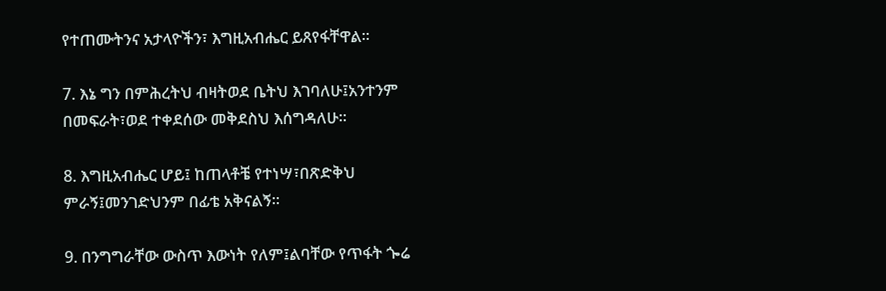የተጠሙትንና አታላዮችን፣ እግዚአብሔር ይጸየፋቸዋል።

7. እኔ ግን በምሕረትህ ብዛትወደ ቤትህ እገባለሁ፤አንተንም በመፍራት፣ወደ ተቀደሰው መቅደስህ እሰግዳለሁ።

8. እግዚአብሔር ሆይ፤ ከጠላቶቼ የተነሣ፣በጽድቅህ ምራኝ፤መንገድህንም በፊቴ አቅናልኝ።

9. በንግግራቸው ውስጥ እውነት የለም፤ልባቸው የጥፋት ጐሬ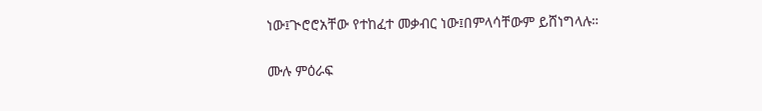ነው፤ጒሮሮአቸው የተከፈተ መቃብር ነው፤በምላሳቸውም ይሸነግላሉ።

ሙሉ ምዕራፍ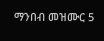ማንበብ መዝሙር 5